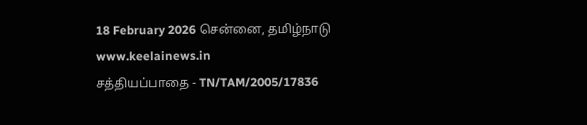18 February 2026 சென்னை, தமிழ்நாடு
www.keelainews.in
சத்தியப்பாதை - TN/TAM/2005/17836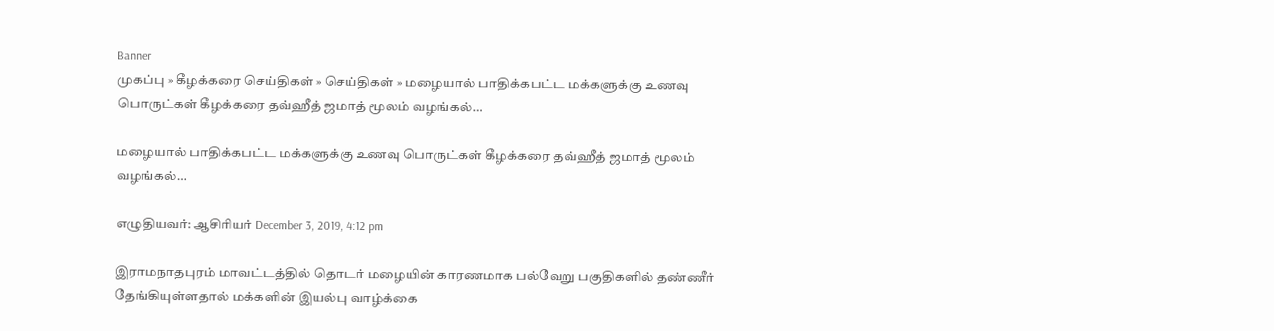Banner
முகப்பு » கீழக்கரை செய்திகள் » செய்திகள் » மழையால் பாதிக்கபட்ட மக்களுக்கு உணவு பொருட்கள் கீழக்கரை தவ்ஹீத் ஜமாத் மூலம் வழங்கல்…

மழையால் பாதிக்கபட்ட மக்களுக்கு உணவு பொருட்கள் கீழக்கரை தவ்ஹீத் ஜமாத் மூலம் வழங்கல்…

எழுதியவர்: ஆசிரியர் December 3, 2019, 4:12 pm

இராமநாதபுரம் மாவட்டத்தில் தொடர் மழையின் காரணமாக பல்வேறு பகுதிகளில் தண்ணீர் தேங்கியுள்ளதால் மக்களின் இயல்பு வாழ்க்கை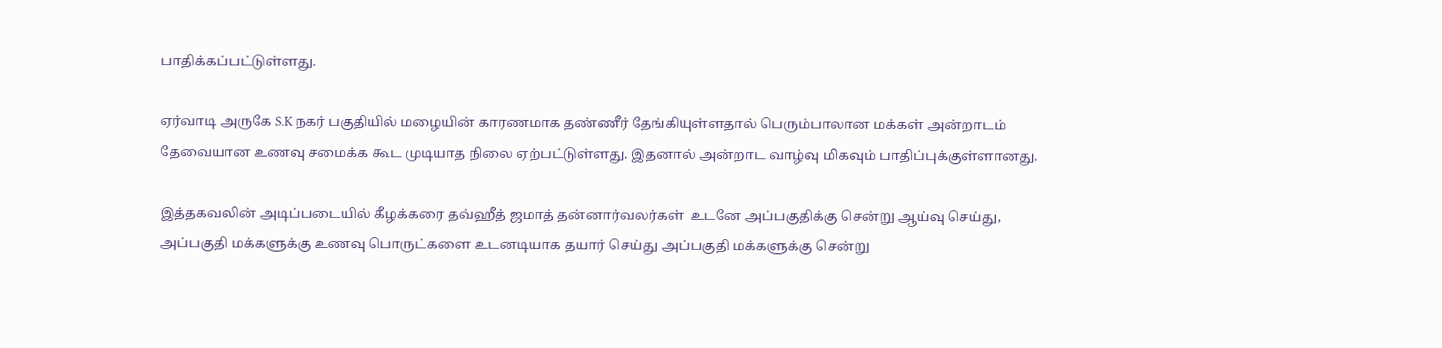பாதிக்கப்பட்டுள்ளது.

ஏர்வாடி அருகே S.K நகர் பகுதியில் மழையின் காரணமாக தண்ணீர் தேங்கியுள்ளதால் பெரும்பாலான மக்கள் அன்றாடம் தேவையான உணவு சமைக்க கூட முடியாத நிலை ஏற்பட்டுள்ளது. இதனால் அன்றாட வாழ்வு மிகவும் பாதிப்புக்குள்ளானது.

இத்தகவலின் அடிப்படையில் கீழக்கரை தவ்ஹீத் ஜமாத் தன்னார்வலர்கள்  உடனே அப்பகுதிக்கு சென்று ஆய்வு செய்து, அப்பகுதி மக்களுக்கு உணவு பொருட்களை உடனடியாக தயார் செய்து அப்பகுதி மக்களுக்கு சென்று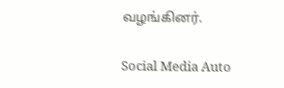வழங்கினர்.

Social Media Auto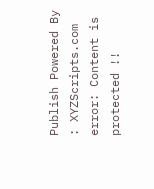Publish Powered By : XYZScripts.com
error: Content is protected !!